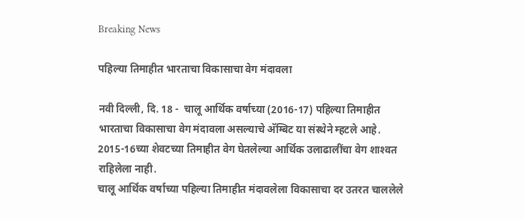Breaking News

पहिल्या तिमाहीत भारताचा विकासाचा वेग मंदावला

नवी दिल्ली, दि. 18 -  चालू आर्थिक वर्षाच्या (2016-17) पहिल्या तिमाहीत भारताचा विकासाचा वेग मंदावला असल्याचे अ‍ॅम्बिट या संस्थेने म्हटले आहे.  2015-16च्या शेवटच्या तिमाहीत वेग घेतलेल्या आर्थिक उलाढालींचा वेग शाश्‍वत राहिलेला नाही.
चालू आर्थिक वर्षाच्या पहिल्या तिमाहीत मंदावलेला विकासाचा दर उतरत चाललेले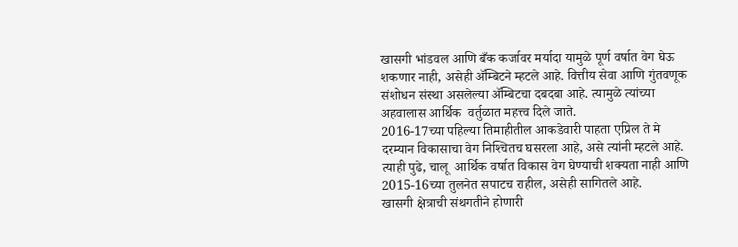खासगी भांडवल आणि बँक कर्जावर मर्यादा यामुळे पूर्ण वर्षात वेग घेऊ  शकणार नाही, असेही अ‍ॅम्बिटने म्हटले आहे. वित्तीय सेवा आणि गुंतवणूक संशोधन संस्था असलेल्या अ‍ॅम्बिटचा दबदबा आहे. त्यामुळे त्यांच्या अहवालास आर्थिक  वर्तुळात महत्त्व दिले जाते.
2016-17च्या पहिल्या तिमाहीतील आकडेवारी पाहता एप्रिल ते मे दरम्यान विकासाचा वेग निश्‍चितच घसरला आहे, असे त्यांनी म्हटले आहे. त्याही पुढे, चालू  आर्थिक वर्षात विकास वेग घेण्याची शक्यता नाही आणि 2015-16च्या तुलनेत सपाटच राहील, असेही सागितले आहे.
खासगी क्षेत्राची संथगतीने होणारी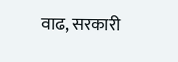वाढ, सरकारी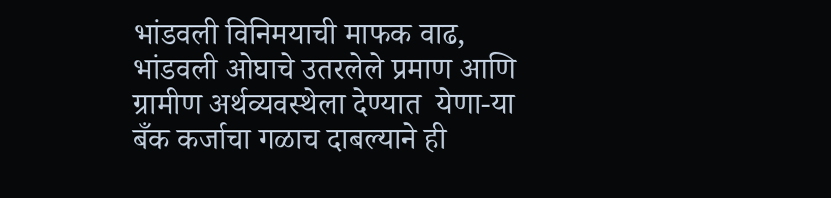भांडवली विनिमयाची माफक वाढ, भांडवली ओघाचे उतरलेले प्रमाण आणि ग्रामीण अर्थव्यवस्थेला देण्यात  येणा-या बँक कर्जाचा गळाच दाबल्याने ही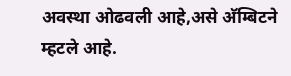अवस्था ओढवली आहे,असे अ‍ॅम्बिटने म्हटले आहे.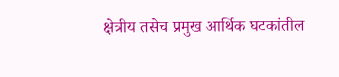क्षेत्रीय तसेच प्रमुख आर्थिक घटकांतील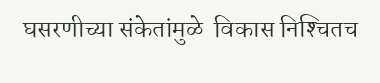घसरणीच्या संकेतांमुळे  विकास निश्‍चितच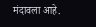मंदावला आहे.